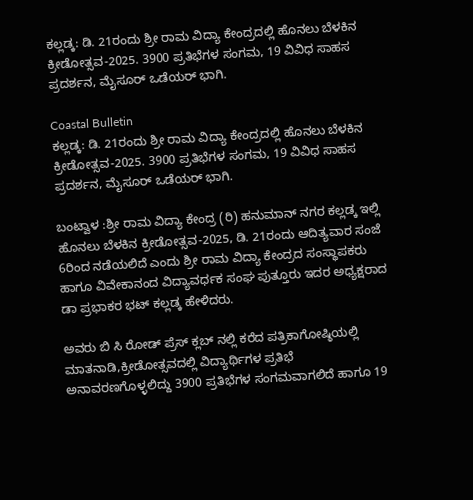ಕಲ್ಲಡ್ಕ: ಡಿ. 21ರಂದು ಶ್ರೀ ರಾಮ ವಿದ್ಯಾ ಕೇಂದ್ರದಲ್ಲಿ ಹೊನಲು ಬೆಳಕಿನ ಕ್ರೀಡೋತ್ಸವ-2025. 3900 ಪ್ರತಿಭೆಗಳ ಸಂಗಮ, 19 ವಿವಿಧ ಸಾಹಸ ಪ್ರದರ್ಶನ, ಮೈಸೂರ್ ಒಡೆಯರ್ ಭಾಗಿ.

Coastal Bulletin
ಕಲ್ಲಡ್ಕ: ಡಿ. 21ರಂದು ಶ್ರೀ ರಾಮ ವಿದ್ಯಾ ಕೇಂದ್ರದಲ್ಲಿ ಹೊನಲು ಬೆಳಕಿನ ಕ್ರೀಡೋತ್ಸವ-2025. 3900 ಪ್ರತಿಭೆಗಳ ಸಂಗಮ, 19 ವಿವಿಧ ಸಾಹಸ ಪ್ರದರ್ಶನ, ಮೈಸೂರ್ ಒಡೆಯರ್ ಭಾಗಿ.

ಬಂಟ್ವಾಳ :ಶ್ರೀ ರಾಮ ವಿದ್ಯಾ ಕೇಂದ್ರ (ರಿ) ಹನುಮಾನ್ ನಗರ ಕಲ್ಲಡ್ಕ ಇಲ್ಲಿ ಹೊನಲು ಬೆಳಕಿನ ಕ್ರೀಡೋತ್ಸವ-2025, ಡಿ. 21ರಂದು ಆದಿತ್ಯವಾರ ಸಂಜೆ 6ರಿಂದ ನಡೆಯಲಿದೆ ಎಂದು ಶ್ರೀ ರಾಮ ವಿದ್ಯಾ ಕೇಂದ್ರದ ಸಂಸ್ಥಾಪಕರು ಹಾಗೂ ವಿವೇಕಾನಂದ ವಿದ್ಯಾವರ್ಧಕ ಸಂಘ ಪುತ್ತೂರು ಇದರ ಅಧ್ಯಕ್ಷರಾದ ಡಾ ಪ್ರಭಾಕರ ಭಟ್ ಕಲ್ಲಡ್ಕ ಹೇಳಿದರು.

ಅವರು ಬಿ ಸಿ ರೋಡ್ ಪ್ರೆಸ್ ಕ್ಲಬ್ ನಲ್ಲಿ ಕರೆದ ಪತ್ರಿಕಾಗೋಷ್ಠಿಯಲ್ಲಿ ಮಾತನಾಡಿ,ಕ್ರೀಡೋತ್ಸವದಲ್ಲಿ ವಿದ್ಯಾರ್ಥಿಗಳ ಪ್ರತಿಭೆ ಅನಾವರಣಗೊಳ್ಳಲಿದ್ದು 3900 ಪ್ರತಿಭೆಗಳ ಸಂಗಮವಾಗಲಿದೆ ಹಾಗೂ 19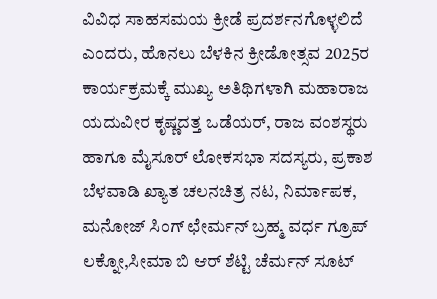ವಿವಿಧ ಸಾಹಸಮಯ ಕ್ರೀಡೆ ಪ್ರದರ್ಶನಗೊಳ್ಳಲಿದೆ ಎಂದರು, ಹೊನಲು ಬೆಳಕಿನ ಕ್ರೀಡೋತ್ಸವ 2025ರ ಕಾರ್ಯಕ್ರಮಕ್ಕೆ ಮುಖ್ಯ ಅತಿಥಿಗಳಾಗಿ ಮಹಾರಾಜ ಯದುವೀರ ಕೃಷ್ಣದತ್ತ ಒಡೆಯರ್, ರಾಜ ವಂಶಸ್ಥರು ಹಾಗೂ ಮೈಸೂರ್ ಲೋಕಸಭಾ ಸದಸ್ಯರು, ಪ್ರಕಾಶ ಬೆಳವಾಡಿ ಖ್ಯಾತ ಚಲನಚಿತ್ರ ನಟ, ನಿರ್ಮಾಪಕ, ಮನೋಜ್ ಸಿಂಗ್ ಛೇರ್ಮನ್ ಬ್ರಹ್ಮ ವರ್ಧ ಗ್ರೂಪ್ ಲಕ್ನೋ,ಸೀಮಾ ಬಿ ಆರ್ ಶೆಟ್ಟಿ ಚೆರ್ಮನ್ ಸೂಟ್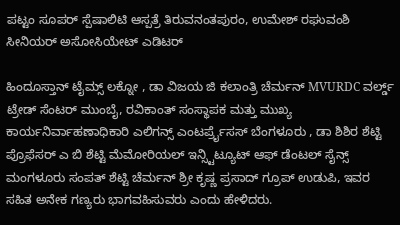ಪಟ್ಟಂ ಸೂಪರ್ ಸ್ಪೆಷಾಲಿಟಿ ಆಸ್ಪತ್ರೆ ತಿರುವನಂತಪುರಂ, ಉಮೇಶ್ ರಘುವಂಶಿ ಸೀನಿಯರ್ ಅಸೋಸಿಯೇಟ್ ಎಡಿಟರ್

ಹಿಂದೂಸ್ತಾನ್ ಟೈಮ್ಸ್ ಲಕ್ನೋ , ಡಾ ವಿಜಯ ಜಿ ಕಲಾಂತ್ರಿ ಚೆರ್ಮನ್ MVURDC ವರ್ಲ್ಡ್ ಟ್ರೇಡ್ ಸೆಂಟರ್ ಮುಂಬೈ, ರವಿಕಾಂತ್ ಸಂಸ್ಥಾಪಕ ಮತ್ತು ಮುಖ್ಯ ಕಾರ್ಯನಿರ್ವಾಹಣಾಧಿಕಾರಿ ಎಲಿಗನ್ಸ್ ಎಂಟರ್ಪ್ರೈಸಸ್ ಬೆಂಗಳೂರು , ಡಾ ಶಿಶಿರ ಶೆಟ್ಟಿ ಪ್ರೊಫೆಸರ್ ಎ ಬಿ ಶೆಟ್ಟಿ ಮೆಮೋರಿಯಲ್ ಇನ್ಸ್ಟಿಟ್ಯೂಟ್ ಆಫ್ ಡೆಂಟಲ್ ಸೈನ್ಸ್ ಮಂಗಳೂರು ಸಂಪತ್ ಶೆಟ್ಟಿ ಚೆರ್ಮನ್ ಶ್ರೀ ಕೃಷ್ಣ ಪ್ರಸಾದ್ ಗ್ರೂಪ್ ಉಡುಪಿ, ಇವರ ಸಹಿತ ಅನೇಕ ಗಣ್ಯರು ಭಾಗವಹಿಸುವರು ಎಂದು ಹೇಳಿದರು.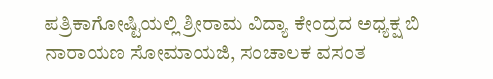ಪತ್ರಿಕಾಗೋಷ್ಟಿಯಲ್ಲಿ ಶ್ರೀರಾಮ ವಿದ್ಯಾ ಕೇಂದ್ರದ ಅಧ್ಯಕ್ಷ ಬಿ ನಾರಾಯಣ ಸೋಮಾಯಜಿ, ಸಂಚಾಲಕ ವಸಂತ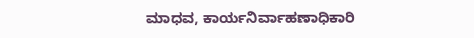ಮಾಧವ, ಕಾರ್ಯನಿರ್ವಾಹಣಾಧಿಕಾರಿ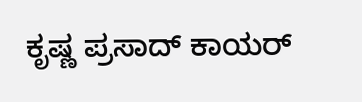ಕೃಷ್ಣ ಪ್ರಸಾದ್ ಕಾಯರ್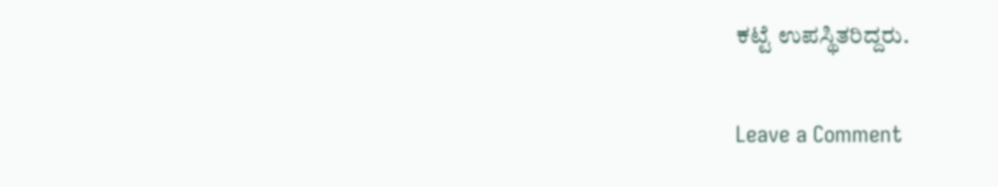ಕಟ್ಟೆ ಉಪಸ್ಥಿತರಿದ್ದರು.

Leave a Comment